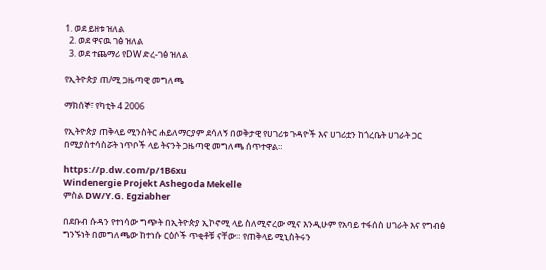1. ወደ ይዘቱ ዝለል
  2. ወደ ዋናዉ ገፅ ዝለል
  3. ወደ ተጨማሪ የDW ድረ-ገፅ ዝለል

የኢትዮጵያ ጠ/ሚ ጋዜጣዊ መግለጫ

ማክሰኞ፣ የካቲት 4 2006

የኢትዮጵያ ጠቅላይ ሚንስትር ሐይለማርያም ደሳለኝ በወቅታዊ የሀገሪቱ ጉዳዮች እና ሀገሪቷን ከጎረቤት ሀገራት ጋር በሚያስተሳስሯት ነጥቦች ላይ ትናንት ጋዜጣዊ መግለጫ ሰጥተዋል።

https://p.dw.com/p/1B6xu
Windenergie Projekt Ashegoda Mekelle
ምስል DW/Y.G. Egziabher

በደቡብ ሱዳን የተነሳው ግጭት በኢትዮጵያ ኢኮኖሚ ላይ ስለሚኖረው ሚና እንዲሁም የአባይ ተፋሰስ ሀገራት እና የግብፅ ግንኙነት በመግለጫው ከተነሱ ርዕሶች ጥቂቶቹ ናቸው። የጠቅላይ ሚኒስትሩን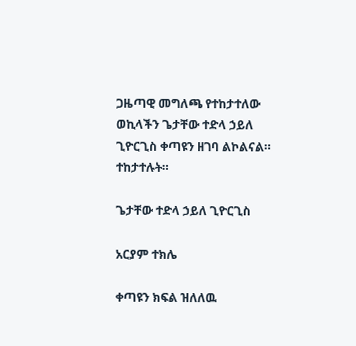ጋዜጣዊ መግለጫ የተከታተለው ወኪላችን ጌታቸው ተድላ ኃይለ ጊዮርጊስ ቀጣዩን ዘገባ ልኮልናል። ተከታተሉት።

ጌታቸው ተድላ ኃይለ ጊዮርጊስ

አርያም ተክሌ

ቀጣዩን ክፍል ዝለለዉ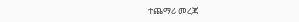ተጨማሪ መረጃ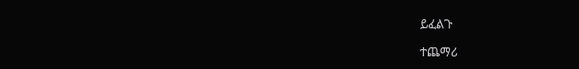ይፈልጉ

ተጨማሪ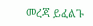መረጃ ይፈልጉ